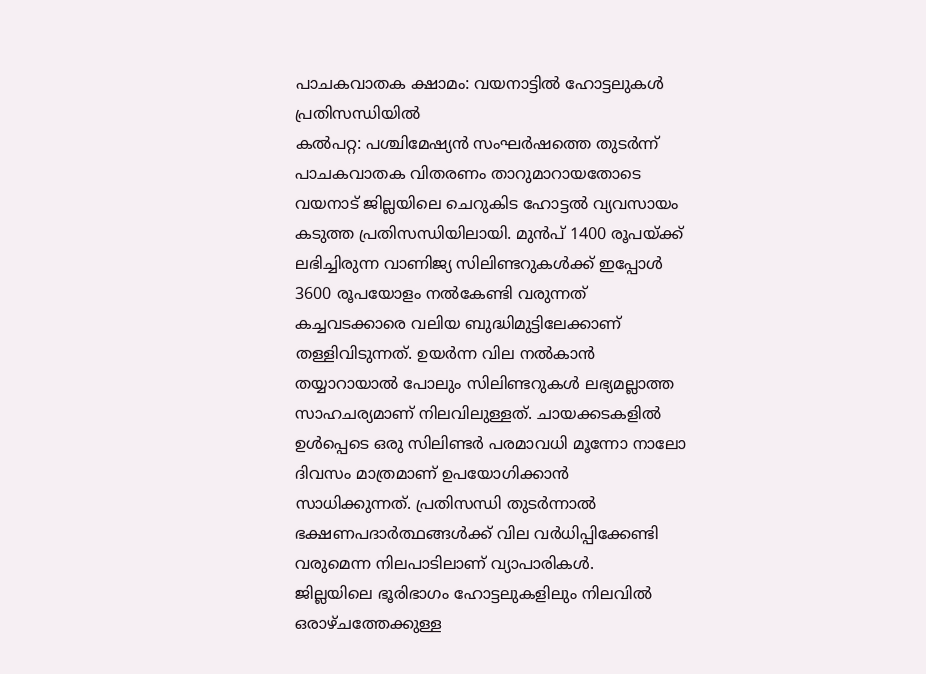പാചകവാതക ക്ഷാമം: വയനാട്ടിൽ ഹോട്ടലുകൾ പ്രതിസന്ധിയിൽ
കൽപറ്റ: പശ്ചിമേഷ്യൻ സംഘർഷത്തെ തുടർന്ന് പാചകവാതക വിതരണം താറുമാറായതോടെ വയനാട് ജില്ലയിലെ ചെറുകിട ഹോട്ടൽ വ്യവസായം കടുത്ത പ്രതിസന്ധിയിലായി. മുൻപ് 1400 രൂപയ്ക്ക് ലഭിച്ചിരുന്ന വാണിജ്യ സിലിണ്ടറുകൾക്ക് ഇപ്പോൾ 3600 രൂപയോളം നൽകേണ്ടി വരുന്നത് കച്ചവടക്കാരെ വലിയ ബുദ്ധിമുട്ടിലേക്കാണ് തള്ളിവിടുന്നത്. ഉയർന്ന വില നൽകാൻ തയ്യാറായാൽ പോലും സിലിണ്ടറുകൾ ലഭ്യമല്ലാത്ത സാഹചര്യമാണ് നിലവിലുള്ളത്. ചായക്കടകളിൽ ഉൾപ്പെടെ ഒരു സിലിണ്ടർ പരമാവധി മൂന്നോ നാലോ ദിവസം മാത്രമാണ് ഉപയോഗിക്കാൻ സാധിക്കുന്നത്. പ്രതിസന്ധി തുടർന്നാൽ ഭക്ഷണപദാർത്ഥങ്ങൾക്ക് വില വർധിപ്പിക്കേണ്ടി വരുമെന്ന നിലപാടിലാണ് വ്യാപാരികൾ.
ജില്ലയിലെ ഭൂരിഭാഗം ഹോട്ടലുകളിലും നിലവിൽ ഒരാഴ്ചത്തേക്കുള്ള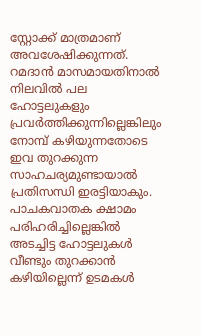സ്റ്റോക്ക് മാത്രമാണ് അവശേഷിക്കുന്നത്. റമദാൻ മാസമായതിനാൽ നിലവിൽ പല ഹോട്ടലുകളും പ്രവർത്തിക്കുന്നില്ലെങ്കിലും നോമ്പ് കഴിയുന്നതോടെ ഇവ തുറക്കുന്ന സാഹചര്യമുണ്ടായാൽ പ്രതിസന്ധി ഇരട്ടിയാകും. പാചകവാതക ക്ഷാമം പരിഹരിച്ചില്ലെങ്കിൽ അടച്ചിട്ട ഹോട്ടലുകൾ വീണ്ടും തുറക്കാൻ കഴിയില്ലെന്ന് ഉടമകൾ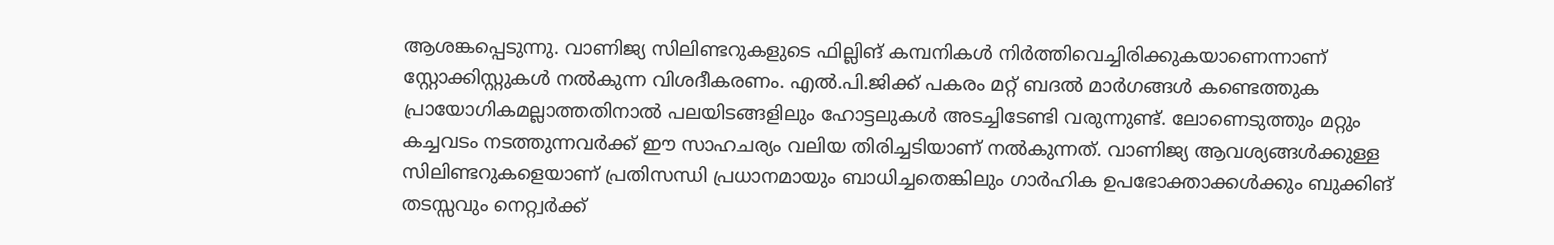ആശങ്കപ്പെടുന്നു. വാണിജ്യ സിലിണ്ടറുകളുടെ ഫില്ലിങ് കമ്പനികൾ നിർത്തിവെച്ചിരിക്കുകയാണെന്നാണ് സ്റ്റോക്കിസ്റ്റുകൾ നൽകുന്ന വിശദീകരണം. എൽ.പി.ജിക്ക് പകരം മറ്റ് ബദൽ മാർഗങ്ങൾ കണ്ടെത്തുക പ്രായോഗികമല്ലാത്തതിനാൽ പലയിടങ്ങളിലും ഹോട്ടലുകൾ അടച്ചിടേണ്ടി വരുന്നുണ്ട്. ലോണെടുത്തും മറ്റും കച്ചവടം നടത്തുന്നവർക്ക് ഈ സാഹചര്യം വലിയ തിരിച്ചടിയാണ് നൽകുന്നത്. വാണിജ്യ ആവശ്യങ്ങൾക്കുള്ള സിലിണ്ടറുകളെയാണ് പ്രതിസന്ധി പ്രധാനമായും ബാധിച്ചതെങ്കിലും ഗാർഹിക ഉപഭോക്താക്കൾക്കും ബുക്കിങ് തടസ്സവും നെറ്റ്വർക്ക്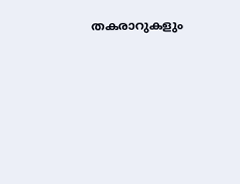തകരാറുകളും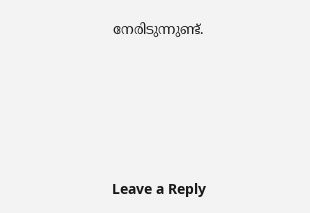നേരിടുന്നുണ്ട്.





Leave a Reply